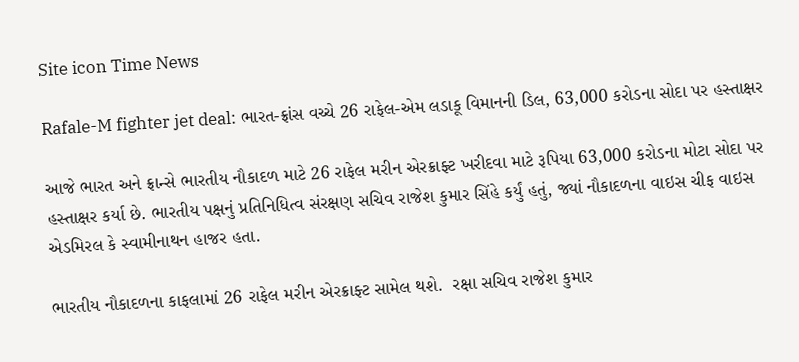Site icon Time News

Rafale-M fighter jet deal: ભારત-ફ્રાંસ વચ્ચે 26 રાફેલ-એમ લડાકૂ વિમાનની ડિલ, 63,000 કરોડના સોદા પર હસ્તાક્ષર

આજે ભારત અને ફ્રાન્સે ભારતીય નૌકાદળ માટે 26 રાફેલ મરીન એરક્રાફ્ટ ખરીદવા માટે રૂપિયા 63,000 કરોડના મોટા સોદા પર હસ્તાક્ષર કર્યા છે. ભારતીય પક્ષનું પ્રતિનિધિત્વ સંરક્ષણ સચિવ રાજેશ કુમાર સિંહે કર્યું હતું, જ્યાં નૌકાદળના વાઇસ ચીફ વાઇસ એડમિરલ કે સ્વામીનાથન હાજર હતા.

ભારતીય નૌકાદળના કાફલામાં 26 રાફેલ મરીન એરક્રાફ્ટ સામેલ થશે.  રક્ષા સચિવ રાજેશ કુમાર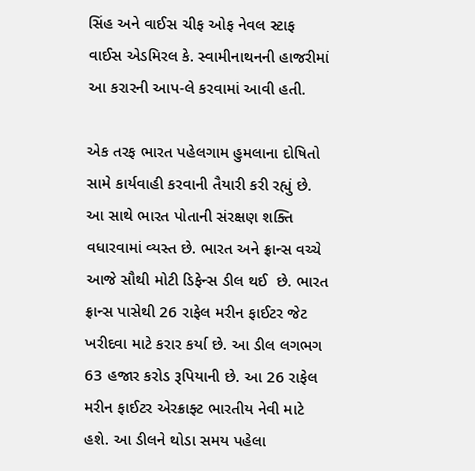સિંહ અને વાઈસ ચીફ ઓફ નેવલ સ્ટાફ વાઈસ એડમિરલ કે. સ્વામીનાથનની હાજરીમાં આ કરારની આપ-લે કરવામાં આવી હતી.

એક તરફ ભારત પહેલગામ હુમલાના દોષિતો સામે કાર્યવાહી કરવાની તૈયારી કરી રહ્યું છે. આ સાથે ભારત પોતાની સંરક્ષણ શક્તિ વધારવામાં વ્યસ્ત છે. ભારત અને ફ્રાન્સ વચ્ચે આજે સૌથી મોટી ડિફેન્સ ડીલ થઈ  છે. ભારત ફ્રાન્સ પાસેથી 26 રાફેલ મરીન ફાઈટર જેટ ખરીદવા માટે કરાર કર્યા છે. આ ડીલ લગભગ 63 હજાર કરોડ રૂપિયાની છે. આ 26 રાફેલ મરીન ફાઈટર એરક્રાફ્ટ ભારતીય નેવી માટે હશે. આ ડીલને થોડા સમય પહેલા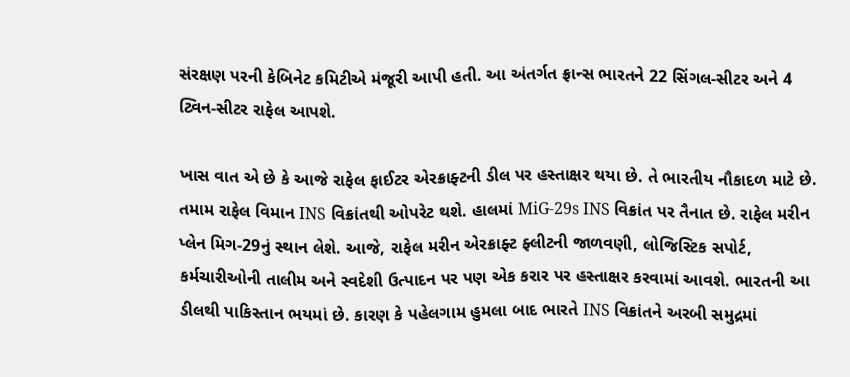સંરક્ષણ પરની કેબિનેટ કમિટીએ મંજૂરી આપી હતી. આ અંતર્ગત ફ્રાન્સ ભારતને 22 સિંગલ-સીટર અને 4 ટ્વિન-સીટર રાફેલ આપશે.

ખાસ વાત એ છે કે આજે રાફેલ ફાઈટર એરક્રાફ્ટની ડીલ પર હસ્તાક્ષર થયા છે. તે ભારતીય નૌકાદળ માટે છે. તમામ રાફેલ વિમાન INS વિક્રાંતથી ઓપરેટ થશે. હાલમાં MiG-29s INS વિક્રાંત પર તૈનાત છે. રાફેલ મરીન પ્લેન મિગ-29નું સ્થાન લેશે. આજે, રાફેલ મરીન એરક્રાફ્ટ ફ્લીટની જાળવણી, લોજિસ્ટિક સપોર્ટ, કર્મચારીઓની તાલીમ અને સ્વદેશી ઉત્પાદન પર પણ એક કરાર પર હસ્તાક્ષર કરવામાં આવશે. ભારતની આ ડીલથી પાકિસ્તાન ભયમાં છે. કારણ કે પહેલગામ હુમલા બાદ ભારતે INS વિક્રાંતને અરબી સમુદ્રમાં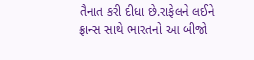તૈનાત કરી દીધા છે.રાફેલને લઈને ફ્રાન્સ સાથે ભારતનો આ બીજો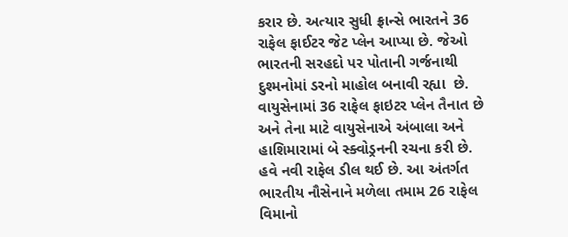કરાર છે. અત્યાર સુધી ફ્રાન્સે ભારતને 36 રાફેલ ફાઈટર જેટ પ્લેન આપ્યા છે. જેઓ ભારતની સરહદો પર પોતાની ગર્જનાથી દુશ્મનોમાં ડરનો માહોલ બનાવી રહ્યા  છે. વાયુસેનામાં 36 રાફેલ ફાઇટર પ્લેન તૈનાત છે અને તેના માટે વાયુસેનાએ અંબાલા અને હાશિમારામાં બે સ્ક્વોડ્રનની રચના કરી છે. હવે નવી રાફેલ ડીલ થઈ છે. આ અંતર્ગત ભારતીય નૌસેનાને મળેલા તમામ 26 રાફેલ વિમાનો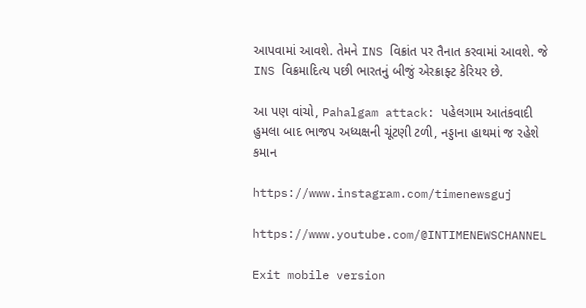આપવામાં આવશે. તેમને INS વિક્રાંત પર તૈનાત કરવામાં આવશે. જે INS વિક્રમાદિત્ય પછી ભારતનું બીજું એરક્રાફ્ટ કેરિયર છે.

આ પણ વાંચો, Pahalgam attack: પહેલગામ આતંકવાદી હુમલા બાદ ભાજપ અધ્યક્ષની ચૂંટણી ટળી, નડ્ડાના હાથમાં જ રહેશે કમાન

https://www.instagram.com/timenewsguj

https://www.youtube.com/@INTIMENEWSCHANNEL

Exit mobile version